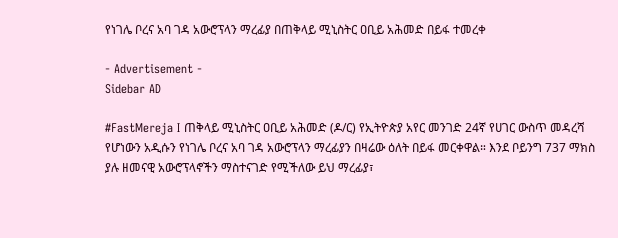የነገሌ ቦረና አባ ገዳ አውሮፕላን ማረፊያ በጠቅላይ ሚኒስትር ዐቢይ አሕመድ በይፋ ተመረቀ

- Advertisement -
Sidebar AD

#FastMereja I ጠቅላይ ሚኒስትር ዐቢይ አሕመድ (ዶ/ር) የኢትዮጵያ አየር መንገድ 24ኛ የሀገር ውስጥ መዳረሻ የሆነውን አዲሱን የነገሌ ቦረና አባ ገዳ አውሮፕላን ማረፊያን በዛሬው ዕለት በይፋ መርቀዋል። እንደ ቦይንግ 737 ማክስ ያሉ ዘመናዊ አውሮፕላኖችን ማስተናገድ የሚችለው ይህ ማረፊያ፣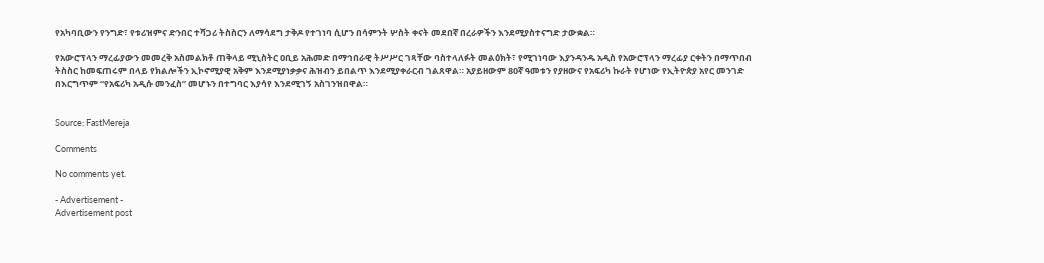የአካባቢውን የንግድ፣ የቱሪዝምና ድንበር ተሻጋሪ ትስስርን ለማሳደግ ታቅዶ የተገነባ ሲሆን በሳምንት ሦስት ቀናት መደበኛ በረራዎችን እንደሚያስተናግድ ታውቋል።

የአውሮፕላን ማረፊያውን መመረቅ አስመልክቶ ጠቅላይ ሚኒስትር ዐቢይ አሕመድ በማኅበራዊ ትሥሥር ገጻቸው ባስተላለፉት መልዕክት፣ የሚገነባው እያንዳንዱ አዲስ የአውሮፕላን ማረፊያ ርቀትን በማጥበብ ትስስር ከመፍጠሩም በላይ የክልሎችን ኢኮኖሚያዊ አቅም እንደሚያነቃቃና ሕዝብን ይበልጥ እንደሚያቀራርብ ገልጸዋል። አያይዘውም 80ኛ ዓመቱን የያዘውና የአፍሪካ ኩራት የሆነው የኢትዮጵያ አየር መንገድ በእርግጥም “የአፍሪካ አዲሱ መንፈስ” መሆኑን በተግባር እያሳየ እንደሚገኝ አስገንዝበዋል።


Source: FastMereja

Comments

No comments yet.

- Advertisement -
Advertisement post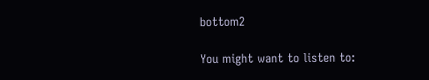bottom2

You might want to listen to: